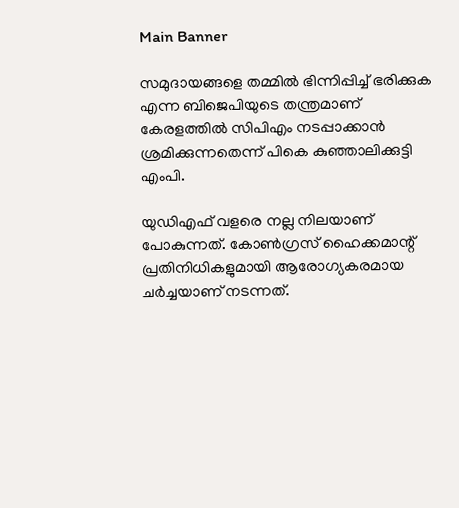Main Banner

സമുദായങ്ങളെ തമ്മിൽ ഭിന്നിപ്പിച്ച് ഭരിക്കുക എന്ന ബിജെപിയുടെ തന്ത്രമാണ് കേരളത്തിൽ സിപിഎം നടപ്പാക്കാൻ ശ്രമിക്കുന്നതെന്ന് പികെ കുഞ്ഞാലിക്കുട്ടി എംപി.

യുഡിഎഫ് വളരെ നല്ല നിലയാണ് പോകുന്നത്. കോൺഗ്രസ് ഹൈക്കമാന്റ് പ്രതിനിധികളുമായി ആരോഗ്യകരമായ ചർച്ചയാണ് നടന്നത്.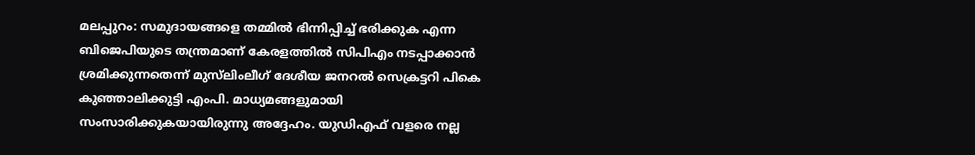മലപ്പുറം: സമുദായങ്ങളെ തമ്മിൽ ഭിന്നിപ്പിച്ച് ഭരിക്കുക എന്ന ബിജെപിയുടെ തന്ത്രമാണ് കേരളത്തിൽ സിപിഎം നടപ്പാക്കാൻ ശ്രമിക്കുന്നതെന്ന് മുസ്‌ലിംലീഗ് ദേശീയ ജനറൽ സെക്രട്ടറി പികെ കുഞ്ഞാലിക്കുട്ടി എംപി. മാധ്യമങ്ങളുമായി സംസാരിക്കുകയായിരുന്നു അദ്ദേഹം. യുഡിഎഫ് വളരെ നല്ല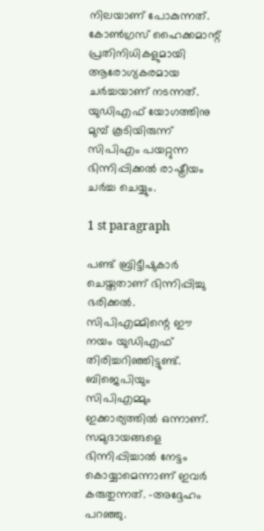നിലയാണ് പോകുന്നത്. കോൺഗ്രസ് ഹൈക്കമാന്റ് പ്രതിനിധികളുമായി ആരോഗ്യകരമായ ചർച്ചയാണ് നടന്നത്. യുഡിഎഫ് യോഗത്തിനു മുമ്പ് കൂടിയിരുന്ന് സിപിഎം പയറ്റുന്ന ഭിന്നിപ്പിക്കൽ രാഷ്ട്രീയം ചർച്ച ചെയ്യും.

1 st paragraph

പണ്ട് ബ്രിട്ടീഷുകാർ ചെയ്തതാണ് ഭിന്നിപ്പിച്ചു ഭരിക്കൽ. സിപിഎമ്മിന്റെ ഈ നയം യുഡിഎഫ് തിരിച്ചറിഞ്ഞിട്ടുണ്ട്. ബിജെപിയും സിപിഎമ്മും ഇക്കാര്യത്തിൽ ഒന്നാണ്. സമുദായങ്ങളെ ഭിന്നിപ്പിച്ചാൽ നേട്ടം കൊയ്യാമെന്നാണ് ഇവർ കരുതുന്നത്. -അദ്ദേഹം പറഞ്ഞു.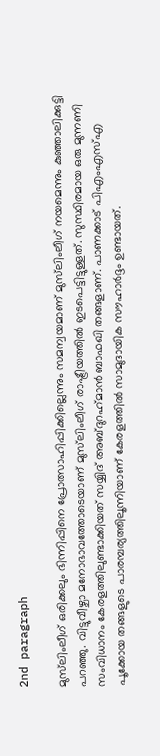2nd paragraph

മുസ്‌ലിംലീഗ് ഒരിക്കലും ഭിന്നിപ്പിനെ പ്രോത്സാഹിപ്പിക്കില്ലെന്നും സമന്വയമാണ് മുസ്‌ലിംലീഗ് നയമെന്നും കുഞ്ഞാലിക്കുട്ടി പറഞ്ഞു. വിട്ടുവീഴ്ചാ മനോഭാവത്തോടെയാണ് മുസ്‌ലിംലീഗ് രാഷ്ട്രീയത്തിൽ ഇടപെട്ടിട്ടുള്ളത്. സുസ്ഥിരമായ ഒരു മുന്നണി സംവിധാനം കേരളത്തിലുണ്ടാക്കിയത് സയ്യിദ് അബ്ദുറഹ്‌മാൻ ബാഫഖി തങ്ങളാണ്. പാണക്കാട് പിഎംഎസ്എ പൂക്കോയ തങ്ങളുടെ പാരമ്പര്യത്തിലൂന്നിയാണ് കേരളത്തിൽ സാമുദായിക സൗഹാർദ്ദം ഉണ്ടായത്.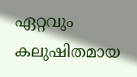ഏറ്റവും കലുഷിതമായ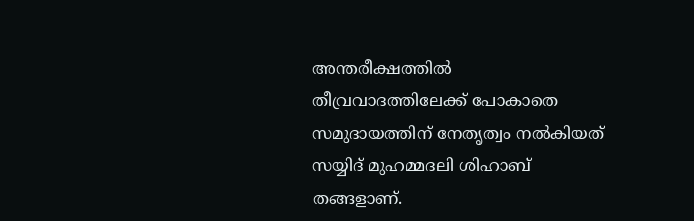അന്തരീക്ഷത്തിൽ തീവ്രവാദത്തിലേക്ക് പോകാതെ സമുദായത്തിന് നേതൃത്വം നൽകിയത് സയ്യിദ് മുഹമ്മദലി ശിഹാബ് തങ്ങളാണ്.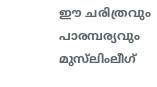ഈ ചരിത്രവും പാരമ്പര്യവും മുസ്‌ലിംലീഗ്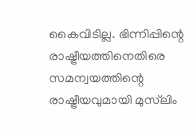കൈവിടില്ല. ഭിന്നിപ്പിന്റെ രാഷ്ട്രീയത്തിനെതിരെ സമന്വയത്തിന്റെ രാഷ്ട്രീയവുമായി മുസ്‌ലിം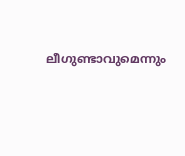ലീഗുണ്ടാവുമെന്നും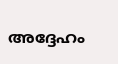അദ്ദേഹം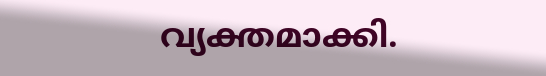വ്യക്തമാക്കി.